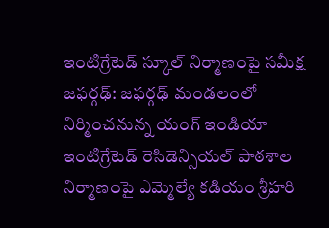ఇంటిగ్రేటెడ్ స్కూల్ నిర్మాణంపై సమీక్ష
జఫర్గఢ్: జఫర్గఢ్ మండలంలో నిర్మించనున్న యంగ్ ఇండియా ఇంటిగ్రేటెడ్ రెసిడెన్సియల్ పాఠశాల నిర్మాణంపై ఎమ్మెల్యే కడియం శ్రీహరి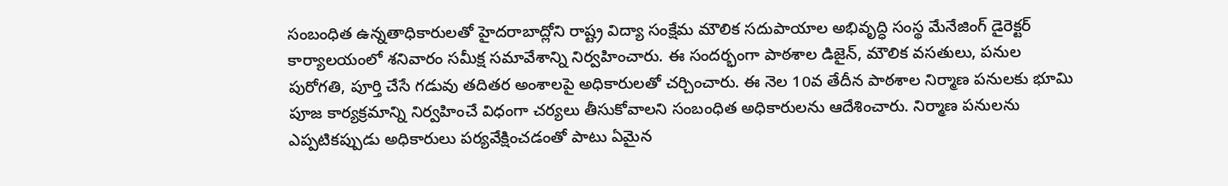సంబంధిత ఉన్నతాధికారులతో హైదరాబాద్లోని రాష్ట్ర విద్యా సంక్షేమ మౌలిక సదుపాయాల అభివృద్ధి సంస్థ మేనేజింగ్ డైరెక్టర్ కార్యాలయంలో శనివారం సమీక్ష సమావేశాన్ని నిర్వహించారు. ఈ సందర్భంగా పాఠశాల డిజైన్, మౌలిక వసతులు, పనుల పురోగతి, పూర్తి చేసే గడువు తదితర అంశాలపై అధికారులతో చర్చించారు. ఈ నెల 10వ తేదీన పాఠశాల నిర్మాణ పనులకు భూమి పూజ కార్యక్రమాన్ని నిర్వహించే విధంగా చర్యలు తీసుకోవాలని సంబంధిత అధికారులను ఆదేశించారు. నిర్మాణ పనులను ఎప్పటికప్పుడు అధికారులు పర్యవేక్షించడంతో పాటు ఏమైన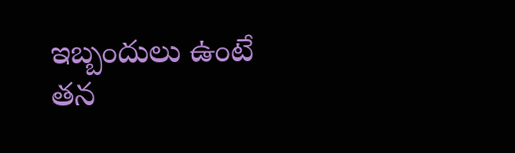ఇబ్బందులు ఉంటే తన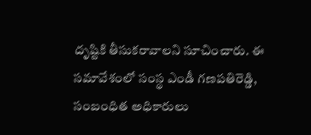దృష్టికి తీసుకరావాలని సూచించారు. ఈ సమావేశంలో సంస్థ ఎండీ గణపతిరెడ్డి, సంబంధిత అధికారులు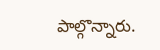పాల్గొన్నారు.